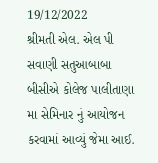19/12/2022
શ્રીમતી એલ. એલ પી સવાણી સતુઆબાબા બીસીએ કોલેજ પાલીતાણા મા સેમિનાર નું આયોજન કરવામાં આવ્યું જેમા આઈ.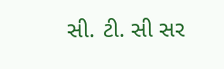સી. ટી. સી સર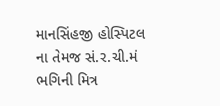માનસિંહજી હોસ્પિટલ ના તેમજ સં.ર.ચી.મં ભગિની મિત્ર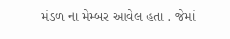મંડળ ના મેમ્બર આવેલ હતા . જેમાં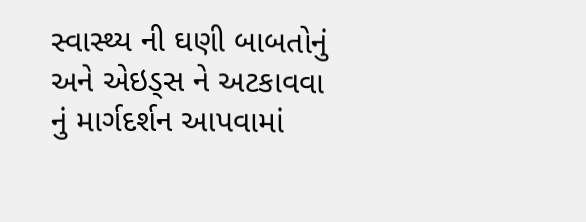સ્વાસ્થ્ય ની ઘણી બાબતોનું અને એઇડ્સ ને અટકાવવા નું માર્ગદર્શન આપવામાં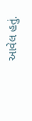આવેલ હતું.